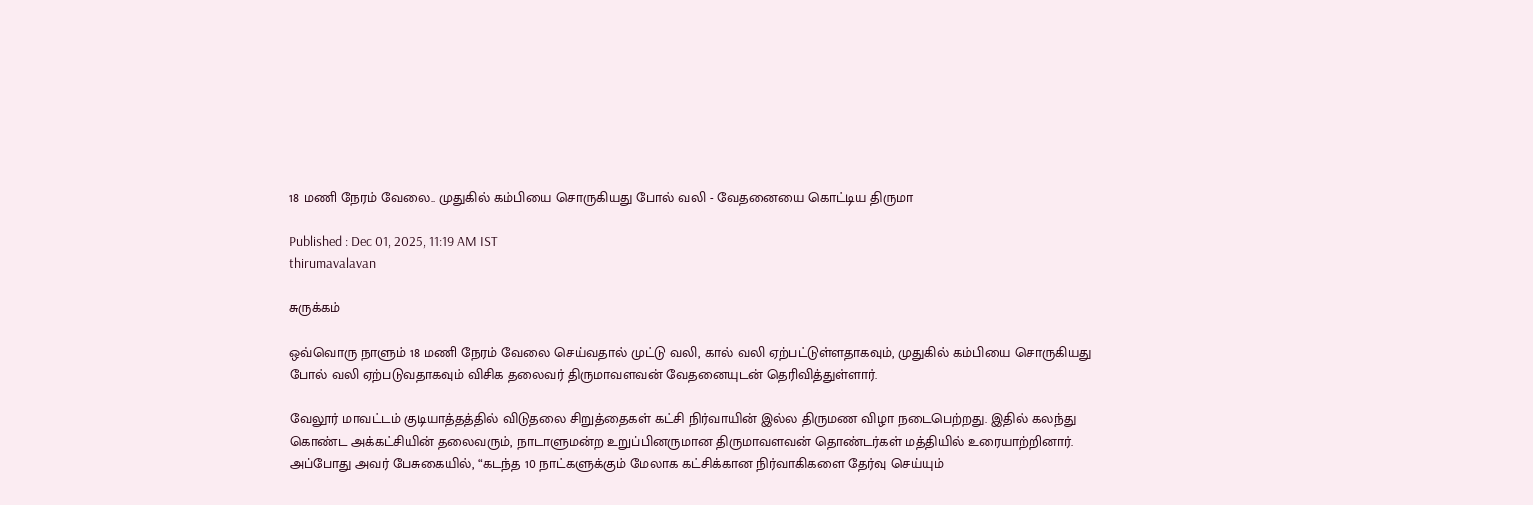18 மணி நேரம் வேலை.. முதுகில் கம்பியை சொருகியது போல் வலி - வேதனையை கொட்டிய திருமா

Published : Dec 01, 2025, 11:19 AM IST
thirumavalavan

சுருக்கம்

ஒவ்வொரு நாளும் 18 மணி நேரம் வேலை செய்வதால் முட்டு வலி, கால் வலி ஏற்பட்டுள்ளதாகவும், முதுகில் கம்பியை சொருகியது போல் வலி ஏற்படுவதாகவும் விசிக தலைவர் திருமாவளவன் வேதனையுடன் தெரிவித்துள்ளார்.

வேலூர் மாவட்டம் குடியாத்தத்தில் விடுதலை சிறுத்தைகள் கட்சி நிர்வாயின் இல்ல திருமண விழா நடைபெற்றது. இதில் கலந்து கொண்ட அக்கட்சியின் தலைவரும், நாடாளுமன்ற உறுப்பினருமான திருமாவளவன் தொண்டர்கள் மத்தியில் உரையாற்றினார். அப்போது அவர் பேசுகையில், “கடந்த 10 நாட்களுக்கும் மேலாக கட்சிக்கான நிர்வாகிகளை தேர்வு செய்யும்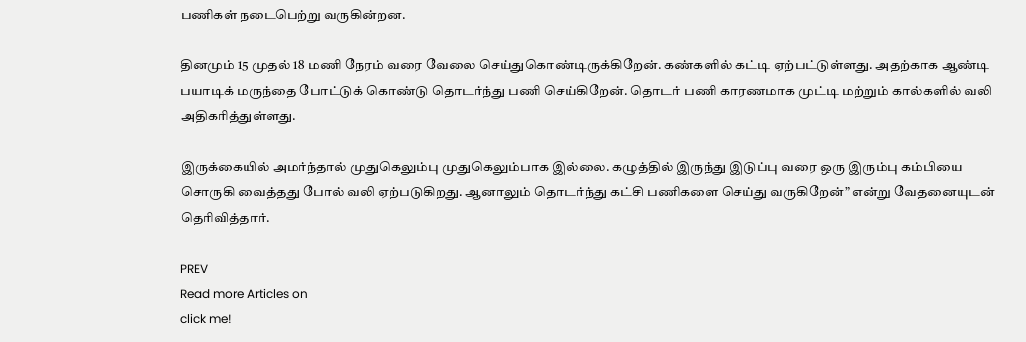பணிகள் நடைபெற்று வருகின்றன.

தினமும் 15 முதல் 18 மணி நேரம் வரை வேலை செய்துகொண்டிருக்கிறேன். கண்களில் கட்டி ஏற்பட்டுள்ளது. அதற்காக ஆண்டி பயாடிக் மருந்தை போட்டுக் கொண்டு தொடர்ந்து பணி செய்கிறேன். தொடர் பணி காரணமாக முட்டி மற்றும் கால்களில் வலி அதிகரித்துள்ளது.

இருக்கையில் அமர்ந்தால் முதுகெலும்பு முதுகெலும்பாக இல்லை. கழுத்தில் இருந்து இடுப்பு வரை ஒரு இரும்பு கம்பியை சொருகி வைத்தது போல் வலி ஏற்படுகிறது. ஆனாலும் தொடர்ந்து கட்சி பணிகளை செய்து வருகிறேன்” என்று வேதனையுடன் தெரிவித்தார்.

PREV
Read more Articles on
click me!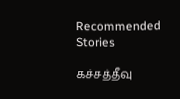Recommended Stories

கச்சத்தீவு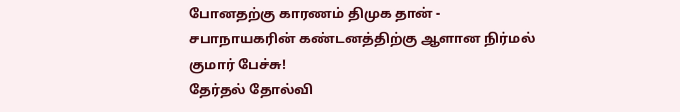போனதற்கு காரணம் திமுக தான் - சபாநாயகரின் கண்டனத்திற்கு ஆளான நிர்மல் குமார் பேச்சு!
தேர்தல் தோல்வி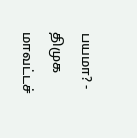பயமா? - திமுக மாவட்டச்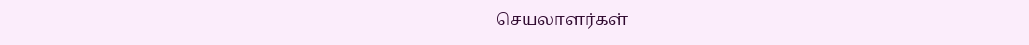செயலாளர்கள்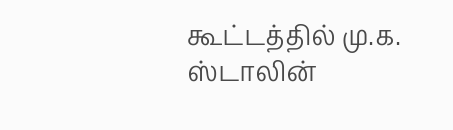கூட்டத்தில் மு.க. ஸ்டாலின்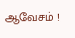ஆவேசம் !